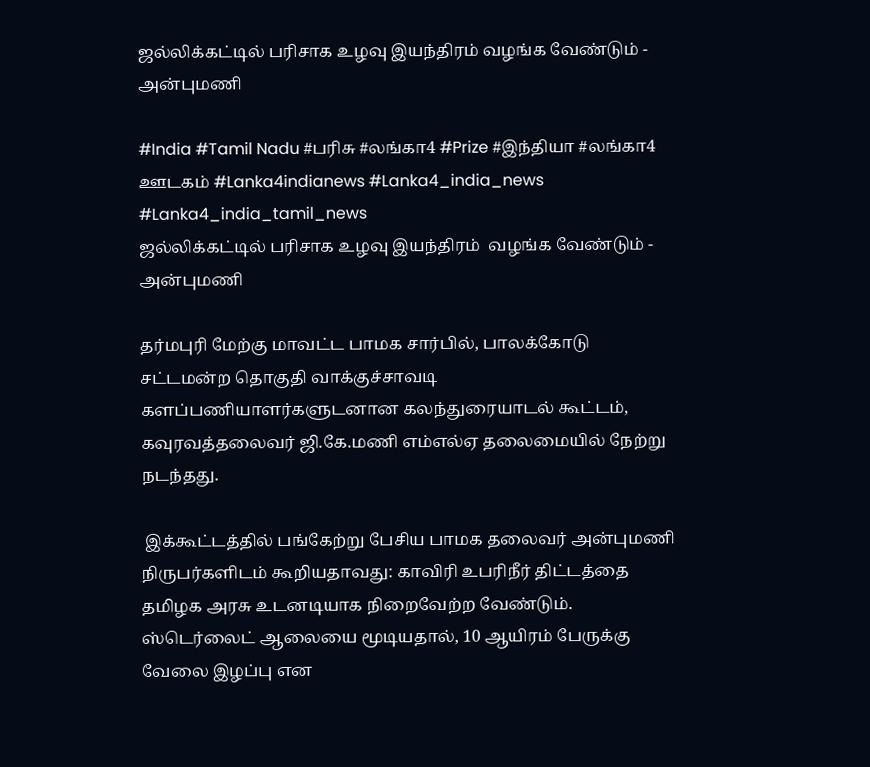ஜல்லிக்கட்டில் பரிசாக உழவு இயந்திரம் வழங்க வேண்டும் - அன்புமணி

#India #Tamil Nadu #பரிசு #லங்கா4 #Prize #இந்தியா #லங்கா4 ஊடகம் #Lanka4indianews #Lanka4_india_news #Lanka4_india_tamil_news
ஜல்லிக்கட்டில் பரிசாக உழவு இயந்திரம்  வழங்க வேண்டும் - அன்புமணி

தர்மபுரி மேற்கு மாவட்ட பாமக சார்பில், பாலக்கோடு சட்டமன்ற தொகுதி வாக்குச்சாவடி களப்பணியாளர்களுடனான கலந்துரையாடல் கூட்டம், கவுரவத்தலைவர் ஜி.கே.மணி எம்எல்ஏ தலைமையில் நேற்று நடந்தது.

 இக்கூட்டத்தில் பங்கேற்று பேசிய பாமக தலைவர் அன்புமணி நிருபர்களிடம் கூறியதாவது: காவிரி உபரிநீர் திட்டத்தை தமிழக அரசு உடனடியாக நிறைவேற்ற வேண்டும். ஸ்டெர்லைட் ஆலையை மூடியதால், 10 ஆயிரம் பேருக்கு வேலை இழப்பு என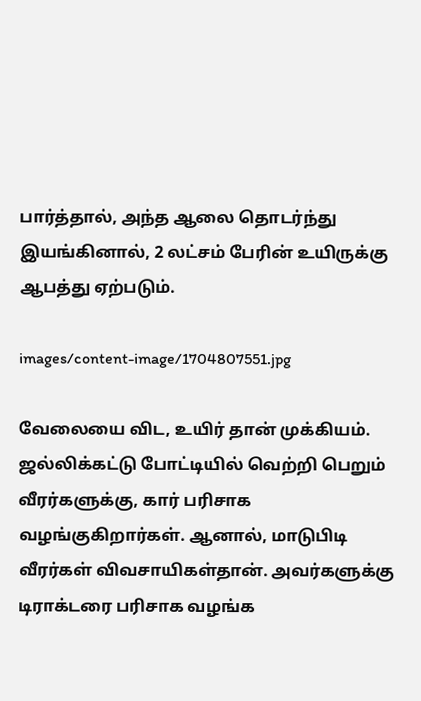பார்த்தால், அந்த ஆலை தொடர்ந்து இயங்கினால், 2 லட்சம் பேரின் உயிருக்கு ஆபத்து ஏற்படும்.

images/content-image/1704807551.jpg

வேலையை விட, உயிர் தான் முக்கியம். ஜல்லிக்கட்டு போட்டியில் வெற்றி பெறும் வீரர்களுக்கு, கார் பரிசாக வழங்குகிறார்கள். ஆனால், மாடுபிடி வீரர்கள் விவசாயிகள்தான். அவர்களுக்கு டிராக்டரை பரிசாக வழங்க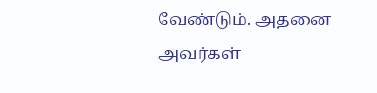வேண்டும். அதனை அவர்கள்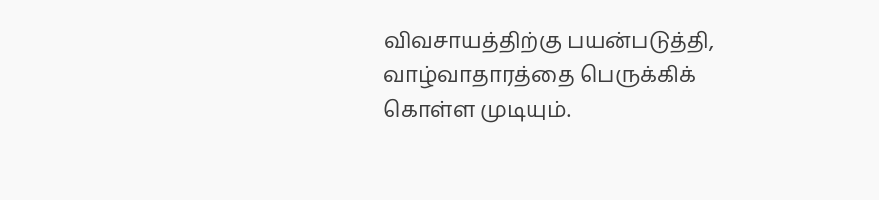விவசாயத்திற்கு பயன்படுத்தி, வாழ்வாதாரத்தை பெருக்கிக் கொள்ள முடியும்.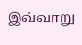இவ்வாறு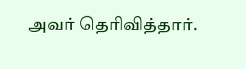அவர் தெரிவித்தார்.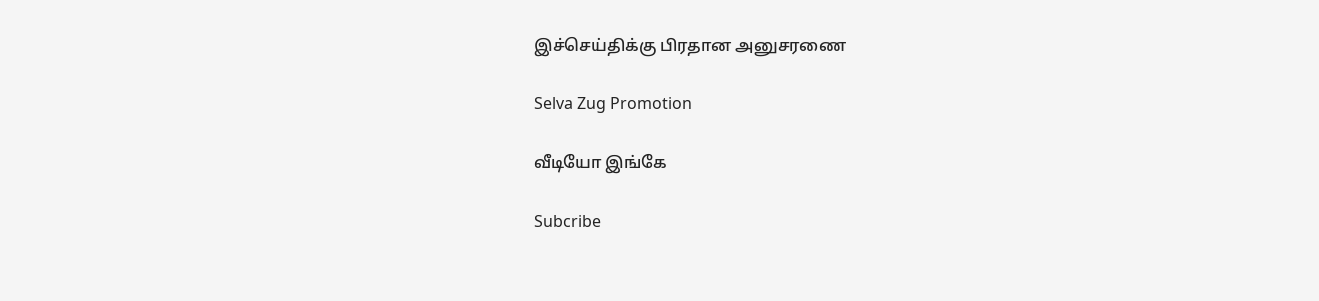இச்செய்திக்கு பிரதான அனுசரணை

Selva Zug Promotion

வீடியோ இங்கே

Subcribe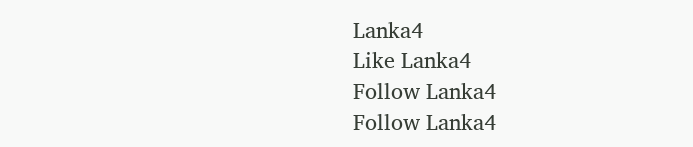Lanka4
Like Lanka4
Follow Lanka4
Follow Lanka4